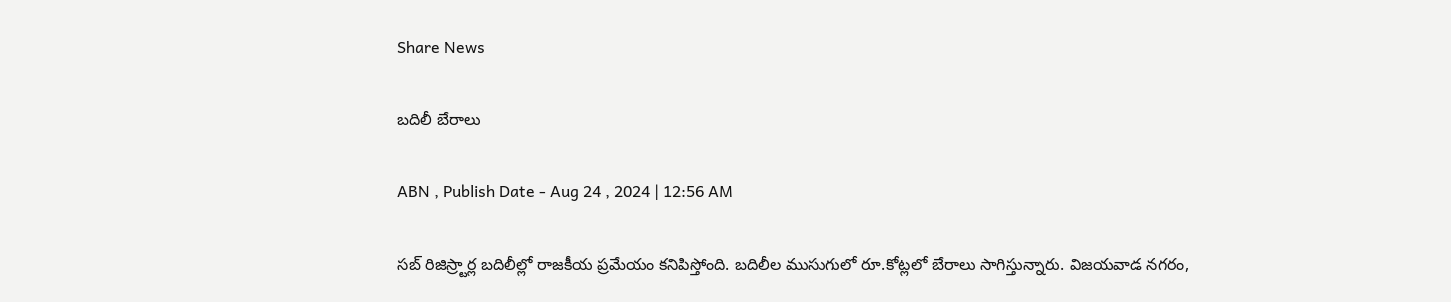Share News

బదిలీ బేరాలు

ABN , Publish Date - Aug 24 , 2024 | 12:56 AM

సబ్‌ రిజిస్ర్టార్ల బదిలీల్లో రాజకీయ ప్రమేయం కనిపిస్తోంది. బదిలీల ముసుగులో రూ.కోట్లలో బేరాలు సాగిస్తున్నారు. విజయవాడ నగరం,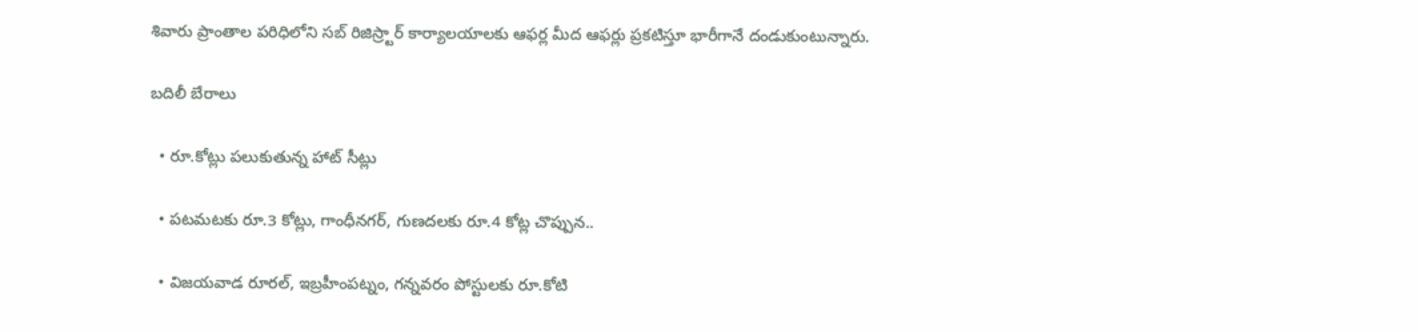శివారు ప్రాంతాల పరిధిలోని సబ్‌ రిజిస్ర్టార్‌ కార్యాలయాలకు ఆఫర్ల మీద ఆఫర్లు ప్రకటిస్తూ భారీగానే దండుకుంటున్నారు.

బదిలీ బేరాలు

  • రూ.కోట్లు పలుకుతున్న హాట్‌ సీట్లు

  • పటమటకు రూ.3 కోట్లు, గాంధీనగర్‌, గుణదలకు రూ.4 కోట్ల చొప్పున..

  • విజయవాడ రూరల్‌, ఇబ్రహీంపట్నం, గన్నవరం పోస్టులకు రూ.కోటి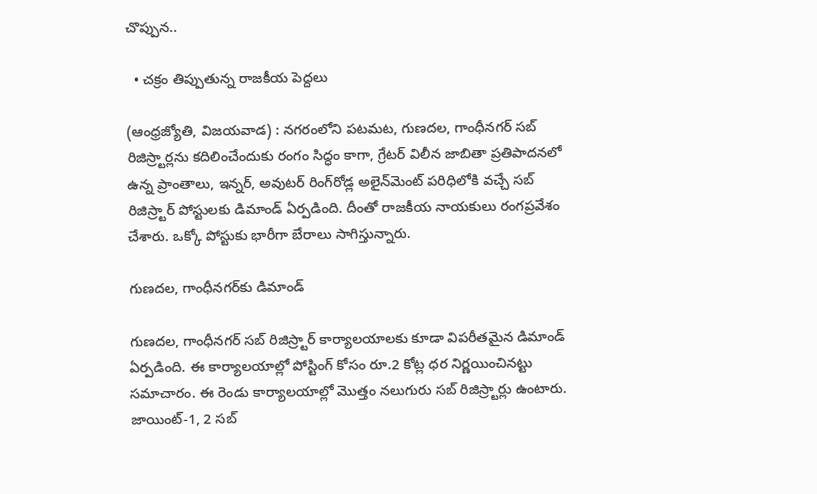చొప్పున..

  • చక్రం తిప్పుతున్న రాజకీయ పెద్దలు

(ఆంధ్రజ్యోతి, విజయవాడ) : నగరంలోని పటమట, గుణదల, గాంధీనగర్‌ సబ్‌ రిజిస్ర్టార్లను కదిలించేందుకు రంగం సిద్ధం కాగా, గ్రేటర్‌ విలీన జాబితా ప్రతిపాదనలో ఉన్న ప్రాంతాలు, ఇన్నర్‌, అవుటర్‌ రింగ్‌రోడ్ల అలైన్‌మెంట్‌ పరిధిలోకి వచ్చే సబ్‌ రిజిస్ర్టార్‌ పోస్టులకు డిమాండ్‌ ఏర్పడింది. దీంతో రాజకీయ నాయకులు రంగప్రవేశం చేశారు. ఒక్కో పోస్టుకు భారీగా బేరాలు సాగిస్తున్నారు.

గుణదల, గాంధీనగర్‌కు డిమాండ్‌

గుణదల, గాంధీనగర్‌ సబ్‌ రిజిస్ర్టార్‌ కార్యాలయాలకు కూడా విపరీతమైన డిమాండ్‌ ఏర్పడింది. ఈ కార్యాలయాల్లో పోస్టింగ్‌ కోసం రూ.2 కోట్ల ధర నిర్ణయించినట్టు సమాచారం. ఈ రెండు కార్యాలయాల్లో మొత్తం నలుగురు సబ్‌ రిజిస్ర్టార్లు ఉంటారు. జాయింట్‌-1, 2 సబ్‌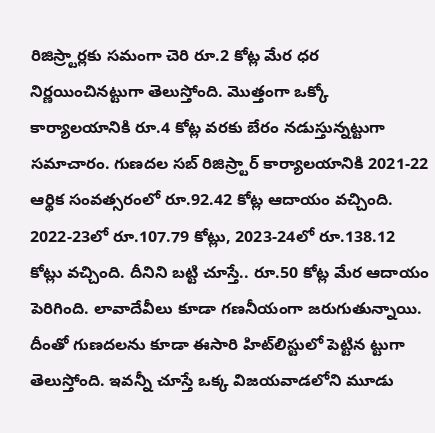రిజిస్ర్టార్లకు సమంగా చెరి రూ.2 కోట్ల మేర ధర నిర్ణయించినట్టుగా తెలుస్తోంది. మొత్తంగా ఒక్కో కార్యాలయానికి రూ.4 కోట్ల వరకు బేరం నడుస్తున్నట్టుగా సమాచారం. గుణదల సబ్‌ రిజిస్ర్టార్‌ కార్యాలయానికి 2021-22 ఆర్థిక సంవత్సరంలో రూ.92.42 కోట్ల ఆదాయం వచ్చింది. 2022-23లో రూ.107.79 కోట్లు, 2023-24లో రూ.138.12 కోట్లు వచ్చింది. దీనిని బట్టి చూస్తే.. రూ.50 కోట్ల మేర ఆదాయం పెరిగింది. లావాదేవీలు కూడా గణనీయంగా జరుగుతున్నాయి. దీంతో గుణదలను కూడా ఈసారి హిట్‌లిస్టులో పెట్టిన ట్టుగా తెలుస్తోంది. ఇవన్నీ చూస్తే ఒక్క విజయవాడలోని మూడు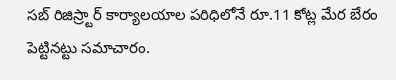సబ్‌ రిజిస్ర్టార్‌ కార్యాలయాల పరిధిలోనే రూ.11 కోట్ల మేర బేరం పెట్టినట్టు సమాచారం.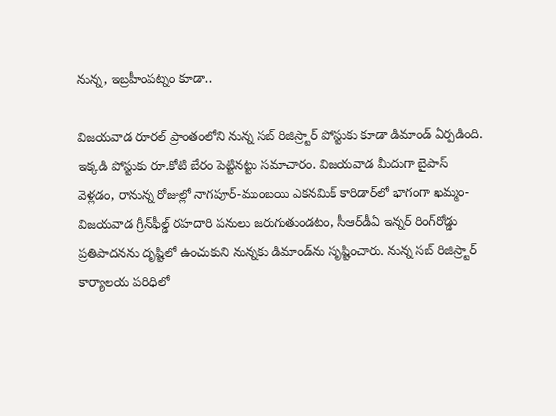నున్న, ఇబ్రహీంపట్నం కూడా..

విజయవాడ రూరల్‌ ప్రాంతంలోని నున్న సబ్‌ రిజిస్ర్టార్‌ పోస్టుకు కూడా డిమాండ్‌ ఏర్పడింది. ఇక్కడి పోస్టుకు రూ.కోటి బేరం పెట్టినట్టు సమాచారం. విజయవాడ మీదుగా బైపాస్‌ వెళ్లడం, రానున్న రోజుల్లో నాగపూర్‌-ముంబయి ఎకనమిక్‌ కారిడార్‌లో భాగంగా ఖమ్మం-విజయవాడ గ్రీన్‌ఫీల్డ్‌ రహదారి పనులు జరుగుతుండటం, సీఆర్‌డీఏ ఇన్నర్‌ రింగ్‌రోడ్డు ప్రతిపాదనను దృష్టిలో ఉంచుకుని నున్నకు డిమాండ్‌ను సృష్టించారు. నున్న సబ్‌ రిజిస్ర్టార్‌ కార్యాలయ పరిధిలో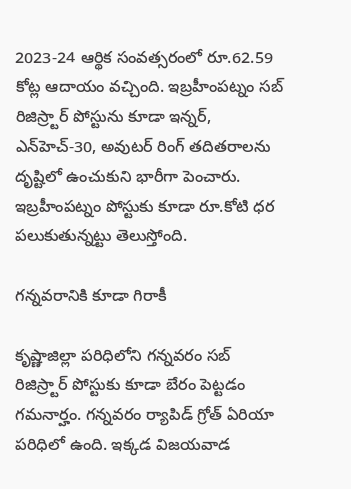2023-24 ఆర్థిక సంవత్సరంలో రూ.62.59 కోట్ల ఆదాయం వచ్చింది. ఇబ్రహీంపట్నం సబ్‌ రిజిస్ర్టార్‌ పోస్టును కూడా ఇన్నర్‌, ఎన్‌హెచ్‌-30, అవుటర్‌ రింగ్‌ తదితరాలను దృష్టిలో ఉంచుకుని భారీగా పెంచారు. ఇబ్రహీంపట్నం పోస్టుకు కూడా రూ.కోటి ధర పలుకుతున్నట్టు తెలుస్తోంది.

గన్నవరానికి కూడా గిరాకీ

కృష్ణాజిల్లా పరిధిలోని గన్నవరం సబ్‌ రిజిస్ర్టార్‌ పోస్టుకు కూడా బేరం పెట్టడం గమనార్హం. గన్నవరం ర్యాపిడ్‌ గ్రోత్‌ ఏరియా పరిధిలో ఉంది. ఇక్కడ విజయవాడ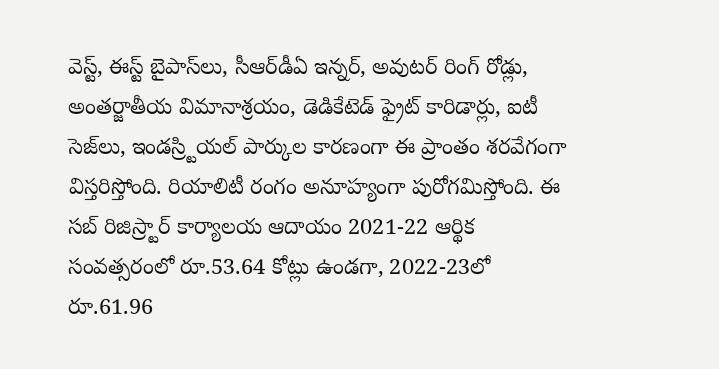వెస్ట్‌, ఈస్ట్‌ బైపాస్‌లు, సీఆర్‌డీఏ ఇన్నర్‌, అవుటర్‌ రింగ్‌ రోడ్లు, అంతర్జాతీయ విమానాశ్రయం, డెడికేటెడ్‌ ఫ్రైట్‌ కారిడార్లు, ఐటీ సెజ్‌లు, ఇండస్ర్టియల్‌ పార్కుల కారణంగా ఈ ప్రాంతం శరవేగంగా విస్తరిస్తోంది. రియాలిటీ రంగం అనూహ్యంగా పురోగమిస్తోంది. ఈ సబ్‌ రిజిస్ర్టార్‌ కార్యాలయ ఆదాయం 2021-22 ఆర్థిక సంవత్సరంలో రూ.53.64 కోట్లు ఉండగా, 2022-23లో రూ.61.96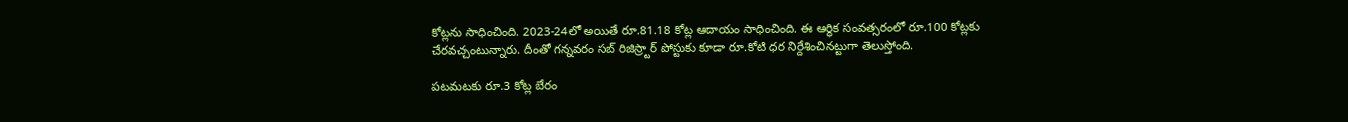కోట్లను సాధించింది. 2023-24లో అయితే రూ.81.18 కోట్ల ఆదాయం సాధించింది. ఈ ఆర్థిక సంవత్సరంలో రూ.100 కోట్లకు చేరవచ్చంటున్నారు. దీంతో గన్నవరం సబ్‌ రిజిస్ర్టార్‌ పోస్టుకు కూడా రూ.కోటి ధర నిర్దేశించినట్టుగా తెలుస్తోంది.

పటమటకు రూ.3 కోట్ల బేరం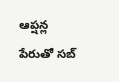ఆప్షన్ల పేరుతో సబ్‌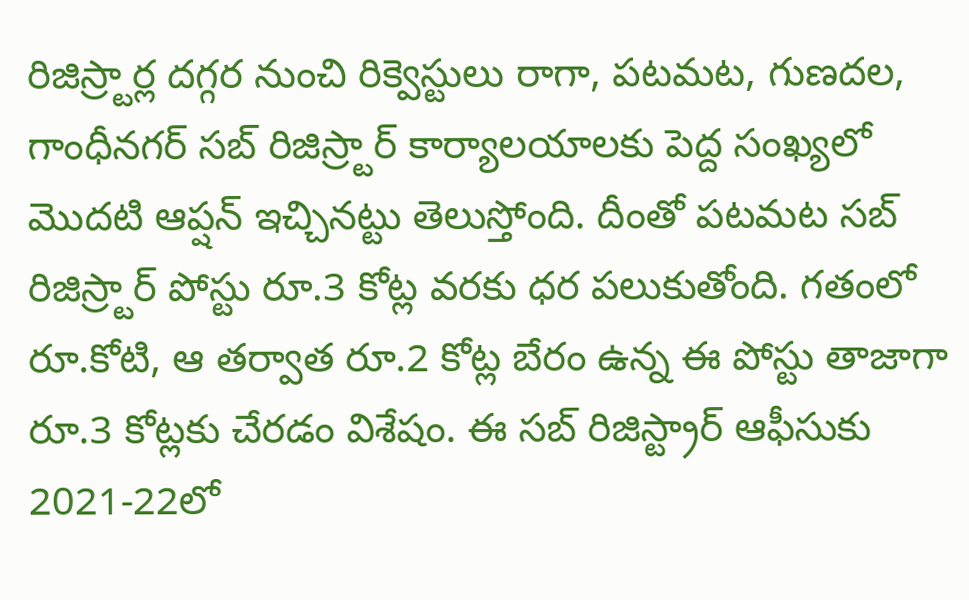రిజిస్ర్టార్ల దగ్గర నుంచి రిక్వెస్టులు రాగా, పటమట, గుణదల, గాంధీనగర్‌ సబ్‌ రిజిస్ర్టార్‌ కార్యాలయాలకు పెద్ద సంఖ్యలో మొదటి ఆప్షన్‌ ఇచ్చినట్టు తెలుస్తోంది. దీంతో పటమట సబ్‌ రిజిస్ర్టార్‌ పోస్టు రూ.3 కోట్ల వరకు ధర పలుకుతోంది. గతంలో రూ.కోటి, ఆ తర్వాత రూ.2 కోట్ల బేరం ఉన్న ఈ పోస్టు తాజాగా రూ.3 కోట్లకు చేరడం విశేషం. ఈ సబ్‌ రిజిస్ట్రార్‌ ఆఫీసుకు 2021-22లో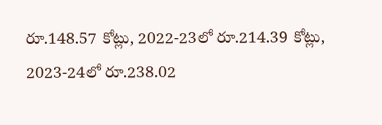రూ.148.57 కోట్లు, 2022-23లో రూ.214.39 కోట్లు, 2023-24లో రూ.238.02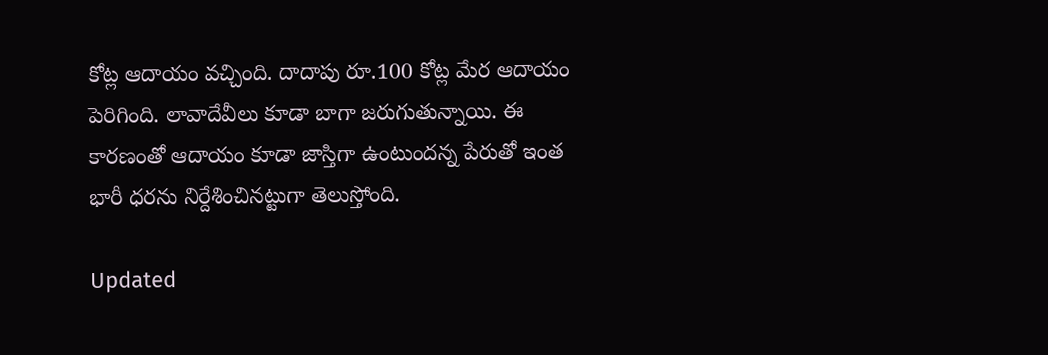కోట్ల ఆదాయం వచ్చింది. దాదాపు రూ.100 కోట్ల మేర ఆదాయం పెరిగింది. లావాదేవీలు కూడా బాగా జరుగుతున్నాయి. ఈ కారణంతో ఆదాయం కూడా జాస్తిగా ఉంటుందన్న పేరుతో ఇంత భారీ ధరను నిర్దేశించినట్టుగా తెలుస్తోంది.

Updated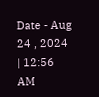Date - Aug 24 , 2024 | 12:56 AM